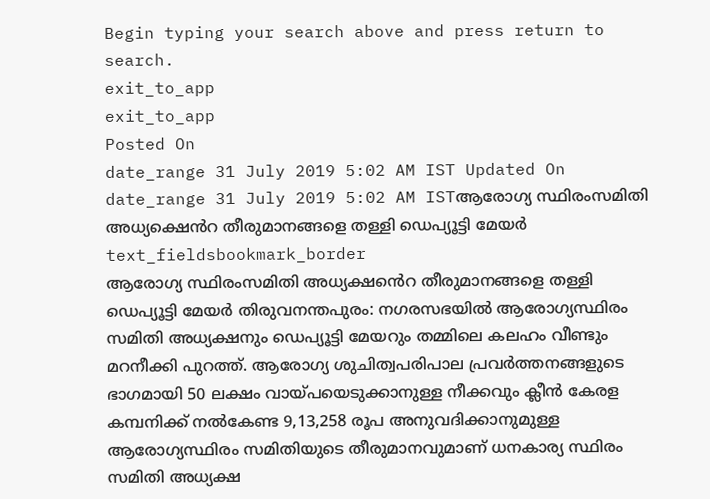Begin typing your search above and press return to search.
exit_to_app
exit_to_app
Posted On
date_range 31 July 2019 5:02 AM IST Updated On
date_range 31 July 2019 5:02 AM ISTആരോഗ്യ സ്ഥിരംസമിതി അധ്യക്ഷെൻറ തീരുമാനങ്ങളെ തള്ളി ഡെപ്യൂട്ടി മേയർ
text_fieldsbookmark_border
ആരോഗ്യ സ്ഥിരംസമിതി അധ്യക്ഷൻെറ തീരുമാനങ്ങളെ തള്ളി ഡെപ്യൂട്ടി മേയർ തിരുവനന്തപുരം: നഗരസഭയിൽ ആരോഗ്യസ്ഥിരം സമിതി അധ്യക്ഷനും ഡെപ്യൂട്ടി മേയറും തമ്മിലെ കലഹം വീണ്ടും മറനീക്കി പുറത്ത്. ആരോഗ്യ ശുചിത്വപരിപാല പ്രവർത്തനങ്ങളുടെ ഭാഗമായി 50 ലക്ഷം വായ്പയെടുക്കാനുള്ള നീക്കവും ക്ലീൻ കേരള കമ്പനിക്ക് നൽകേണ്ട 9,13,258 രൂപ അനുവദിക്കാനുമുള്ള ആരോഗ്യസ്ഥിരം സമിതിയുടെ തീരുമാനവുമാണ് ധനകാര്യ സ്ഥിരം സമിതി അധ്യക്ഷ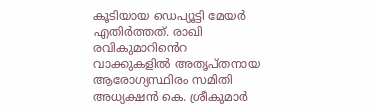കൂടിയായ ഡെപ്യൂട്ടി മേയർ എതിർത്തത്. രാഖി രവികുമാറിൻെറ വാക്കുകളിൽ അതൃപ്തനായ ആരോഗ്യസ്ഥിരം സമിതി അധ്യക്ഷൻ കെ. ശ്രീകുമാർ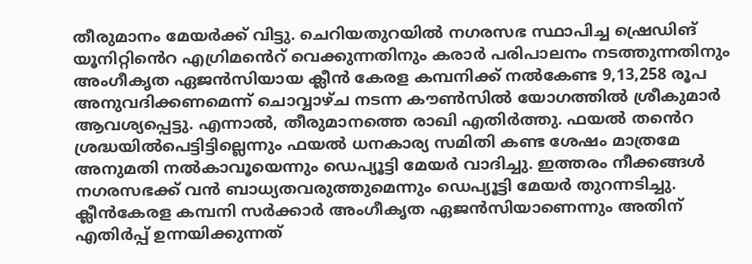തീരുമാനം മേയർക്ക് വിട്ടു. ചെറിയതുറയിൽ നഗരസഭ സ്ഥാപിച്ച ഷ്രെഡിങ് യൂനിറ്റിൻെറ എഗ്രിമൻെറ് വെക്കുന്നതിനും കരാർ പരിപാലനം നടത്തുന്നതിനും അംഗീകൃത ഏജൻസിയായ ക്ലീൻ കേരള കമ്പനിക്ക് നൽകേണ്ട 9,13,258 രൂപ അനുവദിക്കണമെന്ന് ചൊവ്വാഴ്ച നടന്ന കൗൺസിൽ യോഗത്തിൽ ശ്രീകുമാർ ആവശ്യപ്പെട്ടു. എന്നാൽ, തീരുമാനത്തെ രാഖി എതിർത്തു. ഫയൽ തൻെറ ശ്രദ്ധയിൽപെട്ടിട്ടില്ലെന്നും ഫയൽ ധനകാര്യ സമിതി കണ്ട ശേഷം മാത്രമേ അനുമതി നൽകാവൂയെന്നും ഡെപ്യൂട്ടി മേയർ വാദിച്ചു. ഇത്തരം നീക്കങ്ങൾ നഗരസഭക്ക് വൻ ബാധ്യതവരുത്തുമെന്നും ഡെപ്യൂട്ടി മേയർ തുറന്നടിച്ചു. ക്ലീൻകേരള കമ്പനി സർക്കാർ അംഗീകൃത ഏജൻസിയാണെന്നും അതിന് എതിർപ്പ് ഉന്നയിക്കുന്നത്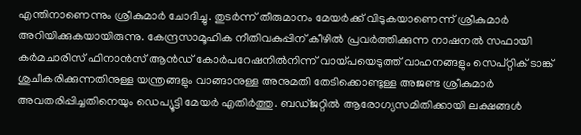എന്തിനാണെന്നും ശ്രീകുമാർ ചോദിച്ചു. തുടർന്ന് തീരുമാനം മേയർക്ക് വിടുകയാണെന്ന് ശ്രീകുമാർ അറിയിക്കുകയായിരുന്നു. കേന്ദ്രസാമൂഹിക നീതിവകുപ്പിന് കീഴിൽ പ്രവർത്തിക്കുന്ന നാഷനൽ സഫായി കർമചാരിസ് ഫിനാൻസ് ആൻഡ് കോർപറേഷനിൽനിന്ന് വായ്പയെടുത്ത് വാഹനങ്ങളും സെപ്റ്റിക് ടാങ്ക് ശുചീകരിക്കുന്നതിനുള്ള യന്ത്രങ്ങളും വാങ്ങാനുള്ള അനുമതി തേടിക്കൊണ്ടുള്ള അജണ്ട ശ്രീകുമാർ അവതരിപ്പിച്ചതിനെയും ഡെപ്യൂട്ടി മേയർ എതിർത്തു. ബഡ്ജറ്റിൽ ആരോഗ്യസമിതിക്കായി ലക്ഷങ്ങൾ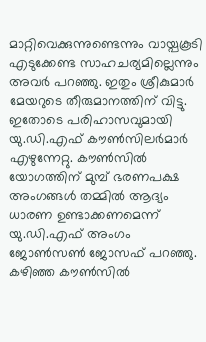മാറ്റിവെക്കുന്നുണ്ടെന്നും വായ്പകൂടി എടുക്കേണ്ട സാഹചര്യമില്ലെന്നും അവർ പറഞ്ഞു. ഇതും ശ്രീകുമാർ മേയറുടെ തീരുമാനത്തിന് വിട്ടു. ഇതോടെ പരിഹാസവുമായി യു.ഡി.എഫ് കൗൺസിലർമാർ എഴുന്നേറ്റു. കൗൺസിൽ യോഗത്തിന് മുമ്പ് ഭരണപക്ഷ അംഗങ്ങൾ തമ്മിൽ ആദ്യം ധാരണ ഉണ്ടാക്കണമെന്ന് യു.ഡി.എഫ് അംഗം ജോൺസൺ ജോസഫ് പറഞ്ഞു. കഴിഞ്ഞ കൗൺസിൽ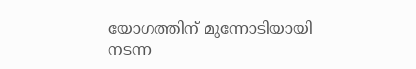യോഗത്തിന് മുന്നോടിയായി നടന്ന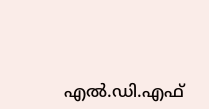എൽ.ഡി.എഫ്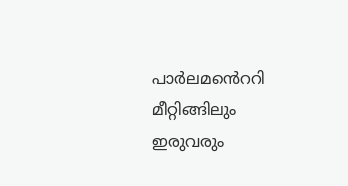പാർലമൻെററി മീറ്റിങ്ങിലും ഇരുവരും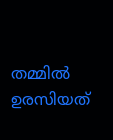തമ്മിൽ ഉരസിയത്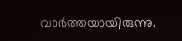വാർത്തയായിരുന്നു.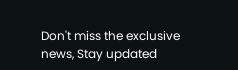Don't miss the exclusive news, Stay updated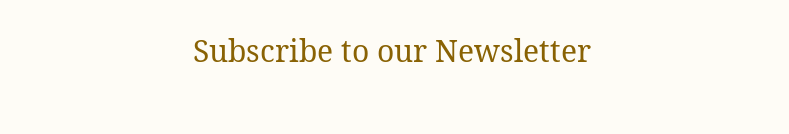Subscribe to our Newsletter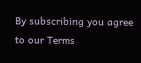By subscribing you agree to our Terms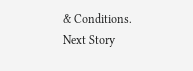& Conditions.
Next Story